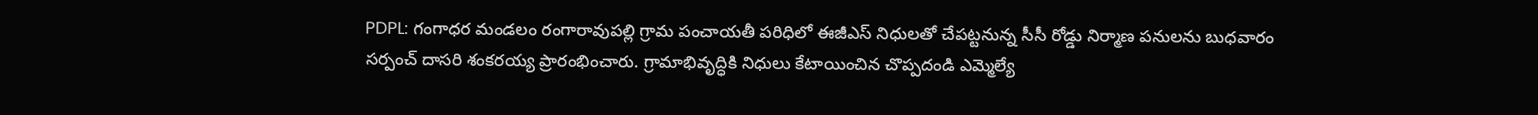PDPL: గంగాధర మండలం రంగారావుపల్లి గ్రామ పంచాయతీ పరిధిలో ఈజీఎస్ నిధులతో చేపట్టనున్న సీసీ రోడ్డు నిర్మాణ పనులను బుధవారం సర్పంచ్ దాసరి శంకరయ్య ప్రారంభించారు. గ్రామాభివృద్ధికి నిధులు కేటాయించిన చొప్పదండి ఎమ్మెల్యే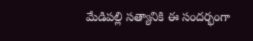మేడిపల్లి సత్యానికి ఈ సందర్భంగా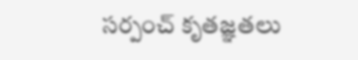సర్పంచ్ కృతజ్ఞతలు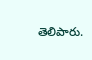తెలిపారు.